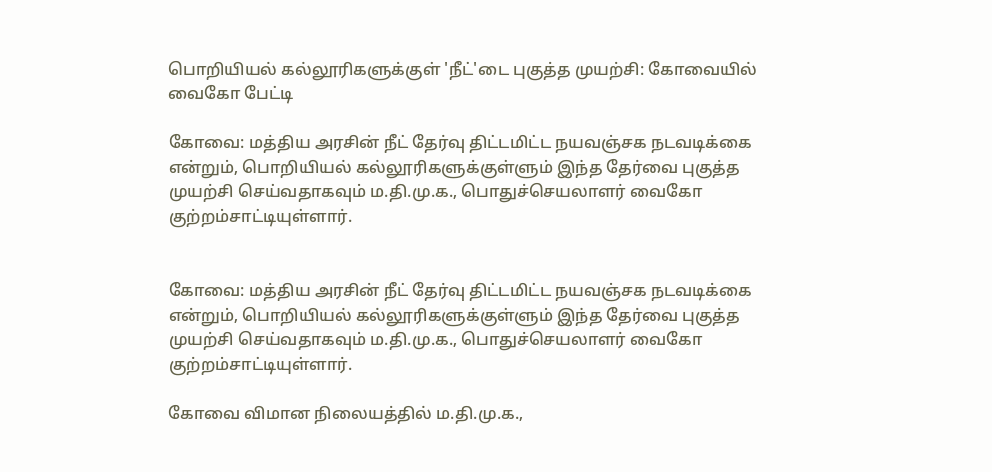பொறியியல் கல்லூரிகளுக்குள் 'நீட்'டை புகுத்த முயற்சி: கோவையில் வைகோ பேட்டி

கோவை: மத்திய அரசின் நீட் தேர்வு திட்டமிட்ட நயவஞ்சக நடவடிக்கை என்றும், பொறியியல் கல்லூரிகளுக்குள்ளும் இந்த தேர்வை புகுத்த முயற்சி செய்வதாகவும் ம.தி.மு.க., பொதுச்செயலாளர் வைகோ குற்றம்சாட்டியுள்ளார்.


கோவை: மத்திய அரசின் நீட் தேர்வு திட்டமிட்ட நயவஞ்சக நடவடிக்கை என்றும், பொறியியல் கல்லூரிகளுக்குள்ளும் இந்த தேர்வை புகுத்த முயற்சி செய்வதாகவும் ம.தி.மு.க., பொதுச்செயலாளர் வைகோ குற்றம்சாட்டியுள்ளார்.

கோவை விமான நிலையத்தில் ம.தி.மு.க.,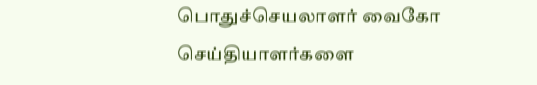பொதுச்செயலாளர் வைகோ செய்தியாளர்களை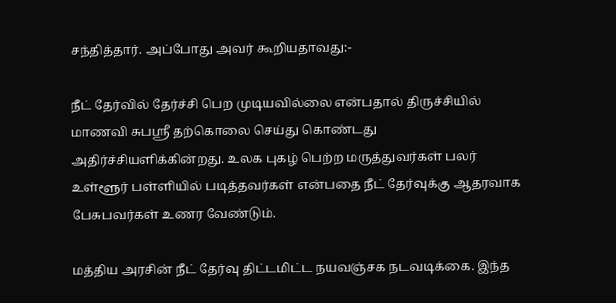சந்தித்தார். அப்போது அவர் கூறியதாவது:-

நீட் தேர்வில் தேர்ச்சி பெற முடியவில்லை என்பதால் திருச்சியில் மாணவி சுபஸ்ரீ தற்கொலை செய்து கொண்டது அதிர்ச்சியளிக்கின்றது. உலக புகழ் பெற்ற மருத்துவர்கள் பலர் உள்ளூர் பள்ளியில் படித்தவர்கள் என்பதை நீட் தேர்வுக்கு ஆதரவாக பேசுபவர்கள் உணர வேண்டும்.

மத்திய அரசின் நீட் தேர்வு திட்டமிட்ட நயவஞ்சக நடவடிக்கை. இந்த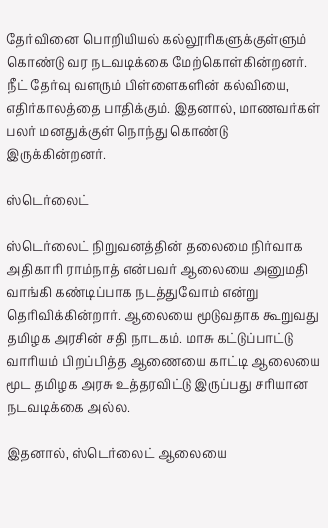தேர்வினை பொறியியல் கல்லூரிகளுக்குள்ளும் கொண்டு வர நடவடிக்கை மேற்கொள்கின்றனர். நீட் தேர்வு வளரும் பிள்ளைகளின் கல்வியை, எதிர்காலத்தை பாதிக்கும். இதனால், மாணவர்கள் பலர் மனதுக்குள் நொந்து கொண்டு இருக்கின்றனர்.

ஸ்டெர்லைட்

ஸ்டெர்லைட் நிறுவனத்தின் தலைமை நிர்வாக அதிகாரி ராம்நாத் என்பவர் ஆலையை அனுமதி வாங்கி கண்டிப்பாக நடத்துவோம் என்று தெரிவிக்கின்றார். ஆலையை மூடுவதாக கூறுவது தமிழக அரசின் சதி நாடகம். மாசு கட்டுப்பாட்டு வாரியம் பிறப்பித்த ஆணையை காட்டி ஆலையை மூட தமிழக அரசு உத்தரவிட்டு இருப்பது சரியான நடவடிக்கை அல்ல.

இதனால், ஸ்டெர்லைட் ஆலையை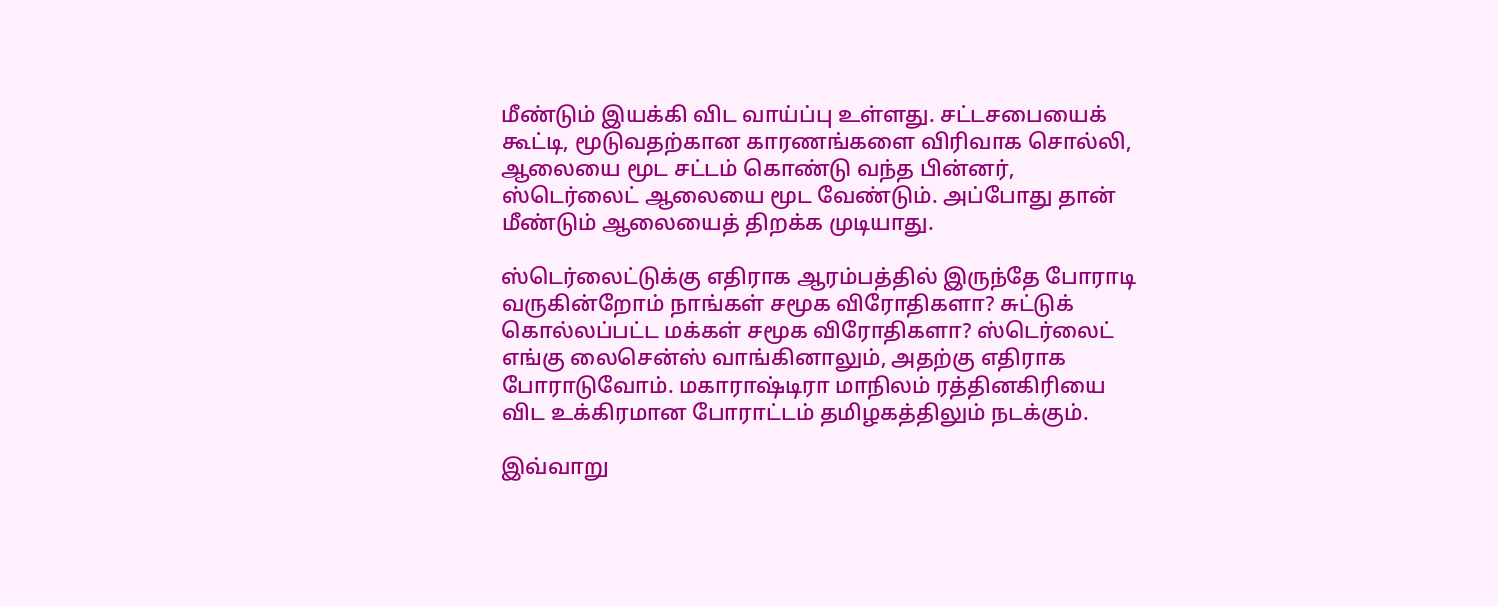மீண்டும் இயக்கி விட வாய்ப்பு உள்ளது. சட்டசபையைக் கூட்டி, மூடுவதற்கான காரணங்களை விரிவாக சொல்லி, ஆலையை மூட சட்டம் கொண்டு வந்த பின்னர், ஸ்டெர்லைட் ஆலையை மூட வேண்டும். அப்போது தான் மீண்டும் ஆலையைத் திறக்க முடியாது.

ஸ்டெர்லைட்டுக்கு எதிராக ஆரம்பத்தில் இருந்தே போராடி வருகின்றோம் நாங்கள் சமூக விரோதிகளா? சுட்டுக் கொல்லப்பட்ட மக்கள் சமூக விரோதிகளா? ஸ்டெர்லைட் எங்கு லைசென்ஸ் வாங்கினாலும், அதற்கு எதிராக போராடுவோம். மகாராஷ்டிரா மாநிலம் ரத்தினகிரியை விட உக்கிரமான போராட்டம் தமிழகத்திலும் நடக்கும்.

இவ்வாறு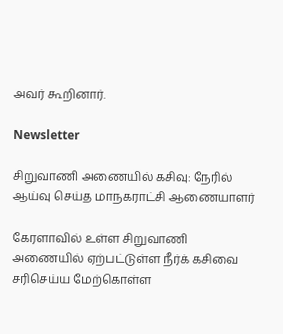அவர் கூறினார்.

Newsletter

சிறுவாணி அணையில் கசிவு: நேரில் ஆய்வு செய்த மாநகராட்சி ஆணையாளர்

கேரளாவில் உள்ள சிறுவாணி அணையில் ஏற்பட்டுள்ள நீர்க் கசிவை சரிசெய்ய மேற்கொள்ள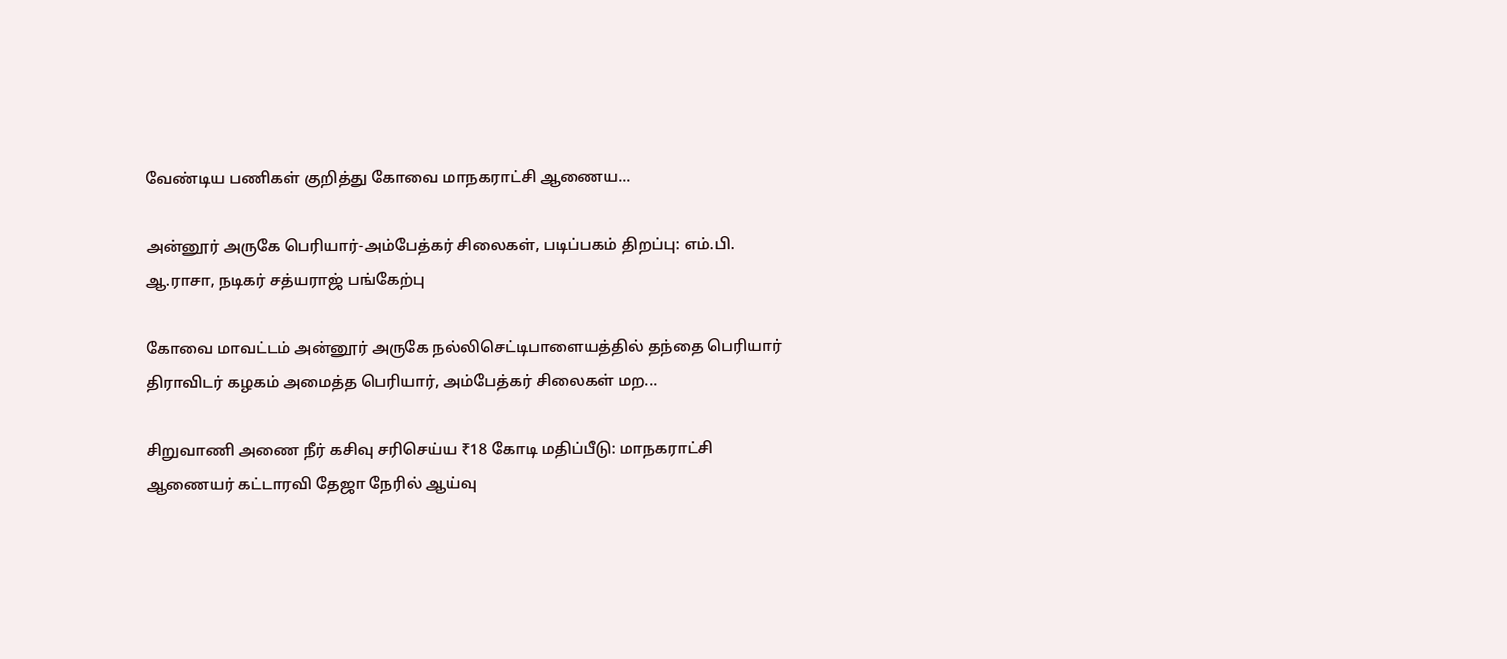வேண்டிய பணிகள் குறித்து கோவை மாநகராட்சி ஆணைய...

அன்னூர் அருகே பெரியார்-அம்பேத்கர் சிலைகள், படிப்பகம் திறப்பு: எம்.பி. ஆ.ராசா, நடிகர் சத்யராஜ் பங்கேற்பு

கோவை மாவட்டம் அன்னூர் அருகே நல்லிசெட்டிபாளையத்தில் தந்தை பெரியார் திராவிடர் கழகம் அமைத்த பெரியார், அம்பேத்கர் சிலைகள் மற...

சிறுவாணி அணை நீர் கசிவு சரிசெய்ய ₹18 கோடி மதிப்பீடு: மாநகராட்சி ஆணையர் கட்டாரவி தேஜா நேரில் ஆய்வு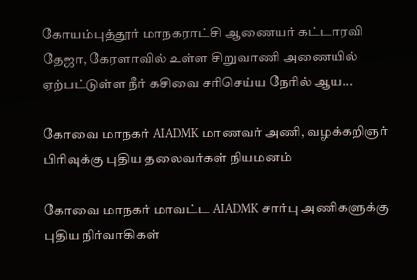கோயம்புத்தூர் மாநகராட்சி ஆணையர் கட்டாரவி தேஜா, கேரளாவில் உள்ள சிறுவாணி அணையில் ஏற்பட்டுள்ள நீர் கசிவை சரிசெய்ய நேரில் ஆய...

கோவை மாநகர் AIADMK மாணவர் அணி, வழக்கறிஞர் பிரிவுக்கு புதிய தலைவர்கள் நியமனம்

கோவை மாநகர் மாவட்ட AIADMK சார்பு அணிகளுக்கு புதிய நிர்வாகிகள்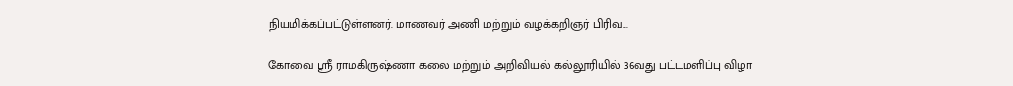நியமிக்கப்பட்டுள்ளனர். மாணவர் அணி மற்றும் வழக்கறிஞர் பிரிவ...

கோவை ஸ்ரீ ராமகிருஷ்ணா கலை மற்றும் அறிவியல் கல்லூரியில் 36வது பட்டமளிப்பு விழா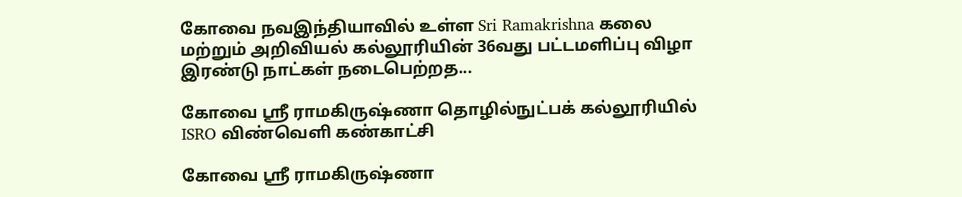கோவை நவஇந்தியாவில் உள்ள Sri Ramakrishna கலை மற்றும் அறிவியல் கல்லூரியின் 36வது பட்டமளிப்பு விழா இரண்டு நாட்கள் நடைபெற்றத...

கோவை ஸ்ரீ ராமகிருஷ்ணா தொழில்நுட்பக் கல்லூரியில் ISRO விண்வெளி கண்காட்சி

கோவை ஸ்ரீ ராமகிருஷ்ணா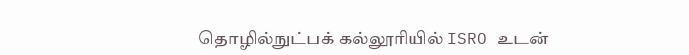தொழில்நுட்பக் கல்லூரியில் ISRO உடன்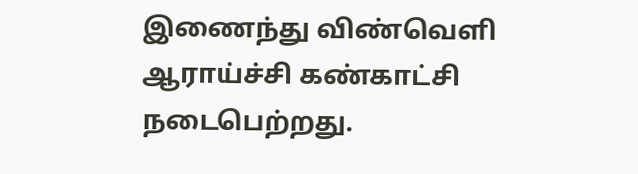இணைந்து விண்வெளி ஆராய்ச்சி கண்காட்சி நடைபெற்றது.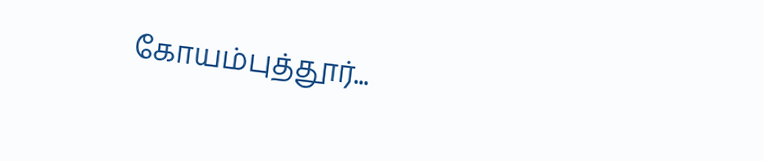கோயம்புத்தூர்...